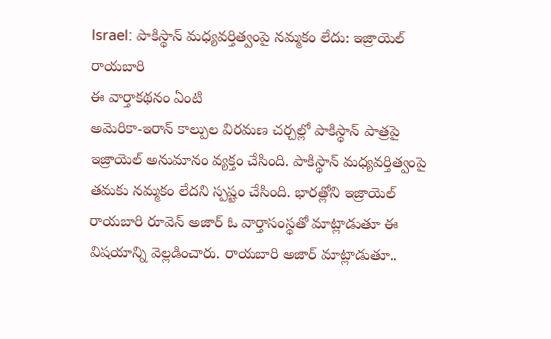Israel: పాకిస్థాన్ మధ్యవర్తిత్వంపై నమ్మకం లేదు: ఇజ్రాయెల్ రాయబారి
ఈ వార్తాకథనం ఏంటి
అమెరికా-ఇరాన్ కాల్పుల విరమణ చర్చల్లో పాకిస్థాన్ పాత్రపై ఇజ్రాయెల్ అనుమానం వ్యక్తం చేసింది. పాకిస్థాన్ మధ్యవర్తిత్వంపై తమకు నమ్మకం లేదని స్పష్టం చేసింది. భారత్లోని ఇజ్రాయెల్ రాయబారి రూవెన్ అజార్ ఓ వార్తాసంస్థతో మాట్లాడుతూ ఈ విషయాన్ని వెల్లడించారు. రాయబారి అజార్ మాట్లాడుతూ..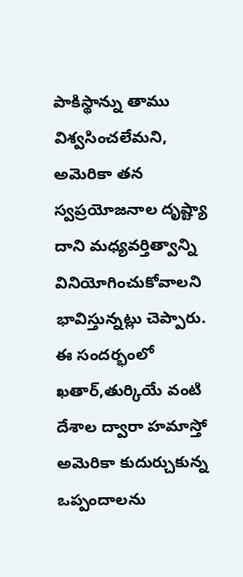పాకిస్థాన్ను తాము విశ్వసించలేమని, అమెరికా తన స్వప్రయోజనాల దృష్ట్యా దాని మధ్యవర్తిత్వాన్ని వినియోగించుకోవాలని భావిస్తున్నట్లు చెప్పారు. ఈ సందర్భంలో ఖతార్,తుర్కియే వంటి దేశాల ద్వారా హమాస్తో అమెరికా కుదుర్చుకున్న ఒప్పందాలను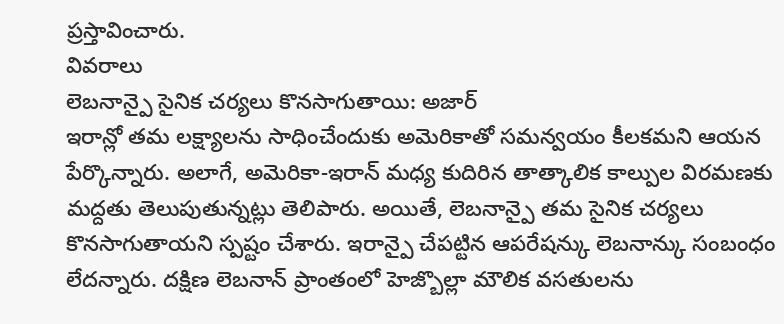ప్రస్తావించారు.
వివరాలు
లెబనాన్పై సైనిక చర్యలు కొనసాగుతాయి: అజార్
ఇరాన్లో తమ లక్ష్యాలను సాధించేందుకు అమెరికాతో సమన్వయం కీలకమని ఆయన పేర్కొన్నారు. అలాగే, అమెరికా-ఇరాన్ మధ్య కుదిరిన తాత్కాలిక కాల్పుల విరమణకు మద్దతు తెలుపుతున్నట్లు తెలిపారు. అయితే, లెబనాన్పై తమ సైనిక చర్యలు కొనసాగుతాయని స్పష్టం చేశారు. ఇరాన్పై చేపట్టిన ఆపరేషన్కు లెబనాన్కు సంబంధం లేదన్నారు. దక్షిణ లెబనాన్ ప్రాంతంలో హెజ్బొల్లా మౌలిక వసతులను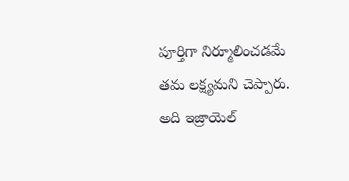పూర్తిగా నిర్మూలించడమే తమ లక్ష్యమని చెప్పారు. అది ఇజ్రాయెల్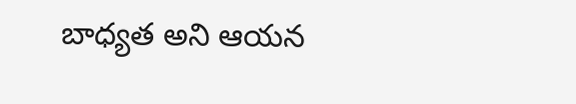బాధ్యత అని ఆయన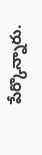పేర్కొన్నారు.